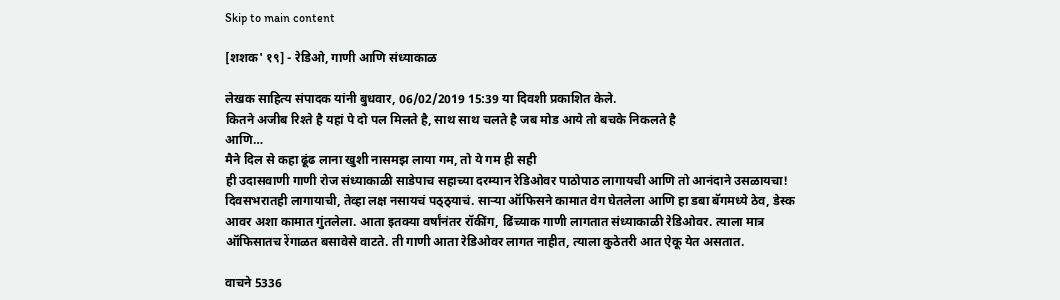Skip to main content

[शशक' १९] - रेडिओ, गाणी आणि संध्याकाळ

लेखक साहित्य संपादक यांनी बुधवार, 06/02/2019 15:39 या दिवशी प्रकाशित केले.
कितने अजीब रिश्ते है यहां पे दो पल मिलते है, साथ साथ चलते है जब मोड आये तो बचके निकलते है
आणि…
मैने दिल से कहा ढूंढ लाना खुशी नासमझ लाया गम, तो ये गम ही सही
ही उदासवाणी गाणी रोज संध्याकाळी साडेपाच सहाच्या दरम्यान रेडिओवर पाठोपाठ लागायची आणि तो आनंदाने उसळायचा! दिवसभरातही लागायाची, तेव्हा लक्ष नसायचं पठ्ठ्याचं. साऱ्या ऑफिसने कामात वेग घेतलेला आणि हा डबा बॅगमध्ये ठेव, डेस्क आवर अशा कामात गुंतलेला. आता इतक्या वर्षांनंतर रॉकींग, ढिंच्याक गाणी लागतात संध्याकाळी रेडिओवर. त्याला मात्र ऑफिसातच रेंगाळत बसावेसे वाटते. ती गाणी आता रेडिओवर लागत नाहीत, त्याला कुठेतरी आत ऐकू येत असतात.

वाचने 5336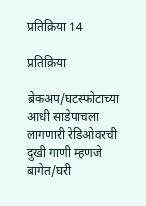प्रतिक्रिया 14

प्रतिक्रिया

ब्रेकअप/घटस्फोटाच्या आधी साडेपाचला लागणारी रेडिओवरची दुखी गाणी म्हणजे बागेत/घरी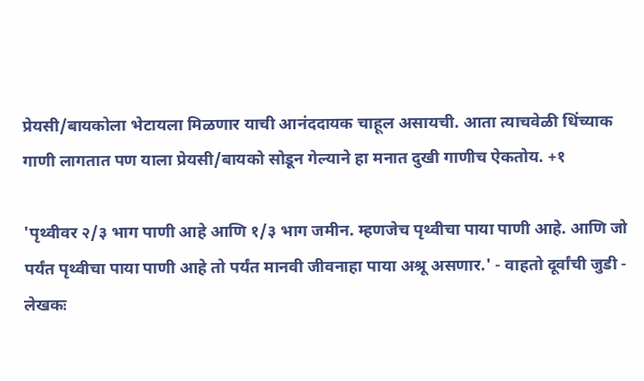प्रेयसी/बायकोला भेटायला मिळणार याची आनंददायक चाहूल असायची. आता त्याचवेळी धिंच्याक गाणी लागतात पण याला प्रेयसी/बायको सोडून गेल्याने हा मनात दुखी गाणीच ऐकतोय. +१

'पृथ्वीवर २/३ भाग पाणी आहे आणि १/३ भाग जमीन. म्हणजेच पृथ्वीचा पाया पाणी आहे. आणि जो पर्यंत पृथ्वीचा पाया पाणी आहे तो पर्यंत मानवी जीवनाहा पाया अश्रू असणार.' - वाहतो दूर्वांची जुडी - लेखकः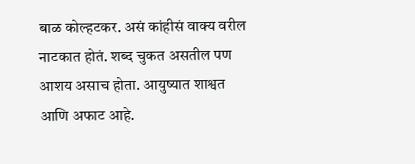बाळ कोल्हटकर. असं कांहीसं वाक्य वरील नाटकात होतं. शब्द चुकत असतील पण आशय असाच होता. आयुष्यात शाश्वत आणि अफाट आहे.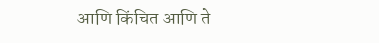आणि किंचित आणि ते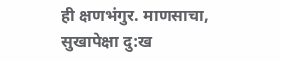ही क्षणभंगुर. माणसाचा, सुखापेक्षा दु:ख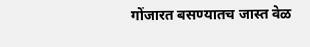गोंजारत बसण्यातच जास्त वेळ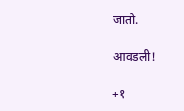जातो.

आवडली!

+१